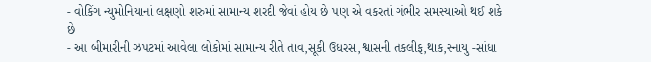- વોકિંગ ન્યુમોનિયાનાં લક્ષણો શરુમાં સામાન્ય શરદી જેવાં હોય છે પણ એ વકરતાં ગંભીર સમસ્યાઓ થઈ શકે છે
- આ બીમારીની ઝપટમાં આવેલા લોકોમાં સામાન્ય રીતે તાવ,સૂકી ઉધરસ,શ્વાસની તકલીફ,થાક,સ્નાયુ -સાંધા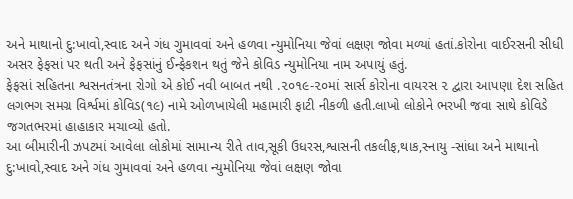અને માથાનો દુ:ખાવો,સ્વાદ અને ગંધ ગુમાવવાં અને હળવા ન્યુમોનિયા જેવાં લક્ષણ જોવા મળ્યાં હતાં.કોરોના વાઈરસની સીધી અસર ફેફસાં પર થતી અને ફેફસાંનું ઈન્ફેકશન થતું જેને કોવિડ ન્યુમોનિયા નામ અપાયું હતું.
ફેફસાં સહિતના શ્વસનતંત્રના રોગો એ કોઈ નવી બાબત નથી .૨૦૧૯-૨૦માં સાર્સ કોરોના વાયરસ ૨ દ્વારા આપણા દેશ સહિત લગભગ સમગ્ર વિર્શ્વમાં કોવિડ(૧૯) નામે ઓળખાયેલી મહામારી ફાટી નીકળી હતી.લાખો લોકોને ભરખી જવા સાથે કોવિડે જગતભરમાં હાહાકાર મચાવ્યો હતો.
આ બીમારીની ઝપટમાં આવેલા લોકોમાં સામાન્ય રીતે તાવ,સૂકી ઉધરસ,શ્વાસની તકલીફ,થાક,સ્નાયુ -સાંધા અને માથાનો દુ:ખાવો,સ્વાદ અને ગંધ ગુમાવવાં અને હળવા ન્યુમોનિયા જેવાં લક્ષણ જોવા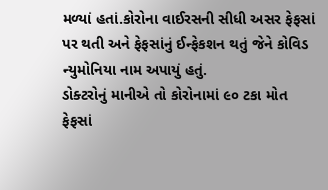મળ્યાં હતાં.કોરોના વાઈરસની સીધી અસર ફેફસાં પર થતી અને ફેફસાંનું ઈન્ફેકશન થતું જેને કોવિડ ન્યુમોનિયા નામ અપાયું હતું.
ડોક્ટરોનું માનીએ તો કોરોનામાં ૯૦ ટકા મોત ફેફસાં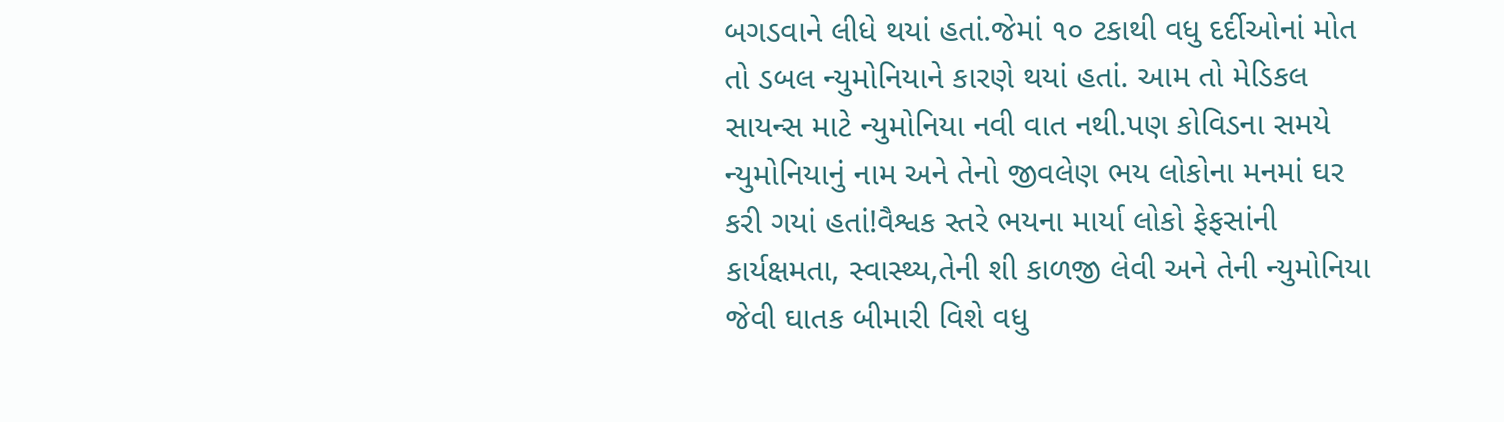બગડવાને લીધે થયાં હતાં.જેમાં ૧૦ ટકાથી વધુ દર્દીઓનાં મોત તો ડબલ ન્યુમોનિયાને કારણે થયાં હતાં. આમ તો મેડિકલ સાયન્સ માટે ન્યુમોનિયા નવી વાત નથી.પણ કોવિડના સમયે ન્યુમોનિયાનું નામ અને તેનો જીવલેણ ભય લોકોના મનમાં ઘર કરી ગયાં હતાં!વૈશ્વક સ્તરે ભયના માર્યા લોકો ફેફસાંની કાર્યક્ષમતા, સ્વાસ્થ્ય,તેની શી કાળજી લેવી અને તેની ન્યુમોનિયા જેવી ઘાતક બીમારી વિશે વધુ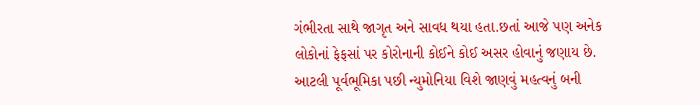ગંભીરતા સાથે જાગૃત અને સાવધ થયા હતા.છતાં આજે પણ અનેક લોકોનાં ફેફસાં પર કોરોનાની કોઈને કોઈ અસર હોવાનું જણાય છે.
આટલી પૂર્વભૂમિકા પછી ન્યુમોનિયા વિશે જાણવું મહત્વનું બની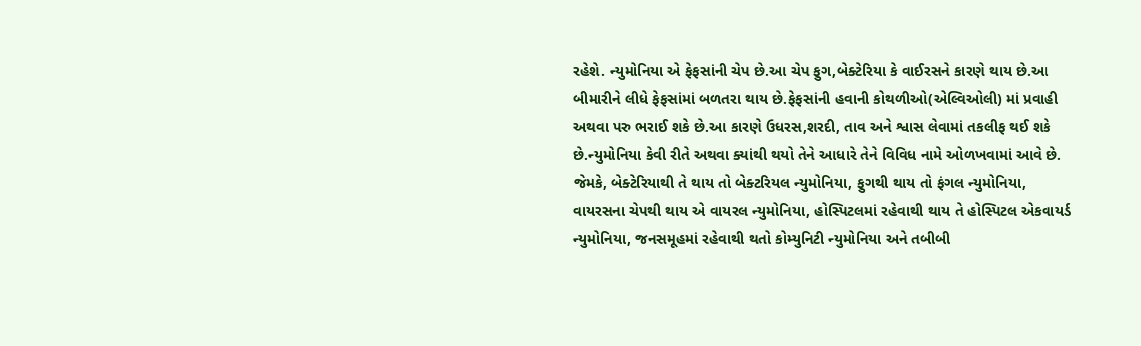રહેશે. ન્યુમોનિયા એ ફેફસાંની ચેપ છે.આ ચેપ ફુગ,બેક્ટેરિયા કે વાઈરસને કારણે થાય છે.આ બીમારીને લીધે ફેફસાંમાં બળતરા થાય છે.ફેફસાંની હવાની કોથળીઓ(એલ્વિઓલી) માં પ્રવાહી અથવા પરુ ભરાઈ શકે છે.આ કારણે ઉધરસ,શરદી, તાવ અને શ્વાસ લેવામાં તકલીફ થઈ શકે છે.ન્યુમોનિયા કેવી રીતે અથવા ક્યાંથી થયો તેને આધારે તેને વિવિધ નામે ઓળખવામાં આવે છે. જેમકે, બેક્ટેરિયાથી તે થાય તો બેક્ટરિયલ ન્યુમોનિયા, ફુગથી થાય તો ફંગલ ન્યુમોનિયા, વાયરસના ચેપથી થાય એ વાયરલ ન્યુમોનિયા, હોસ્પિટલમાં રહેવાથી થાય તે હોસ્પિટલ એકવાયર્ડ ન્યુમોનિયા, જનસમૂહમાં રહેવાથી થતો કોમ્યુનિટી ન્યુમોનિયા અને તબીબી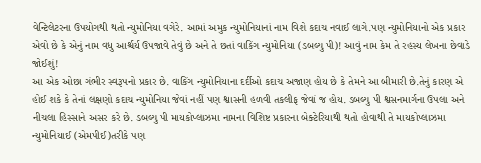વેન્ટિલેટરના ઉપયોગથી થતો ન્યુમોનિયા વગેરે. આમાં અમુક ન્યુમોનિયાનાં નામ વિશે કદાચ નવાઈ લાગે.પણ ન્યુમોનિયાનો એક પ્રકાર એવો છે કે એનું નામ વધુ આર્શ્ચર્ય ઉપજાવે તેવું છે અને તે છતાં વાકિંગ ન્યુમોનિયા (ડબલ્યુ પી)! આવું નામ કેમ તે રહસ્ય લેખના છેવાડે જોઈશું!
આ એક ઓછા ગંભીર સ્વરૂપનો પ્રકાર છે. વાકિંગ ન્યુમોનિયાના દર્દીઓ કદાચ અજાણ હોય છે કે તેમને આ બીમારી છે.તેનું કારણ એ હોઈ શકે કે તેનાં લક્ષણો કદાચ ન્યુમોનિયા જેવાં નહીં પણ શ્વાસની હળવી તકલીફ જેવાં જ હોય. ડબલ્યુ પી શ્વસનમાર્ગના ઉપલા અને નીચલા હિસ્સાને અસર કરે છે. ડબલ્યુ પી માયકોપ્લાઝમા નામના વિશિષ્ટ પ્રકારના બેક્ટેરિયાથી થતો હોવાથી તે માયકોપ્લાઝમા ન્યુમોનિયાઈ (એમપીઈ)તરીકે પણ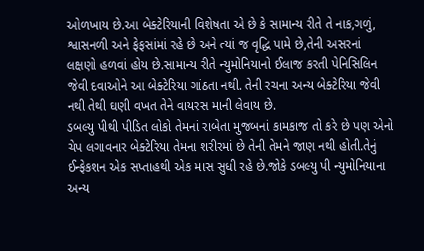ઓળખાય છે.આ બેક્ટેરિયાની વિશેષતા એ છે કે સામાન્ય રીતે તે નાક,ગળું, શ્વાસનળી અને ફેફસાંમાં રહે છે અને ત્યાં જ વૃદ્ધિ પામે છે,તેની અસરનાં લક્ષણો હળવાં હોય છે.સામાન્ય રીતે ન્યુમોનિયાનો ઈલાજ કરતી પેનિસિલિન જેવી દવાઓને આ બેક્ટેરિયા ગાંઠતા નથી. તેની રચના અન્ય બેક્ટેરિયા જેવી નથી તેથી ઘણી વખત તેને વાયરસ માની લેવાય છે.
ડબલ્યુ પીથી પીડિત લોકો તેમનાં રાબેતા મુજબનાં કામકાજ તો કરે છે પણ એનો ચેપ લગાવનાર બેક્ટેરિયા તેમના શરીરમાં છે તેની તેમને જાણ નથી હોતી.તેનું ઈન્ફેકશન એક સપ્તાહથી એક માસ સુધી રહે છે.જોકે ડબલ્યુ પી ન્યુમોનિયાના અન્ય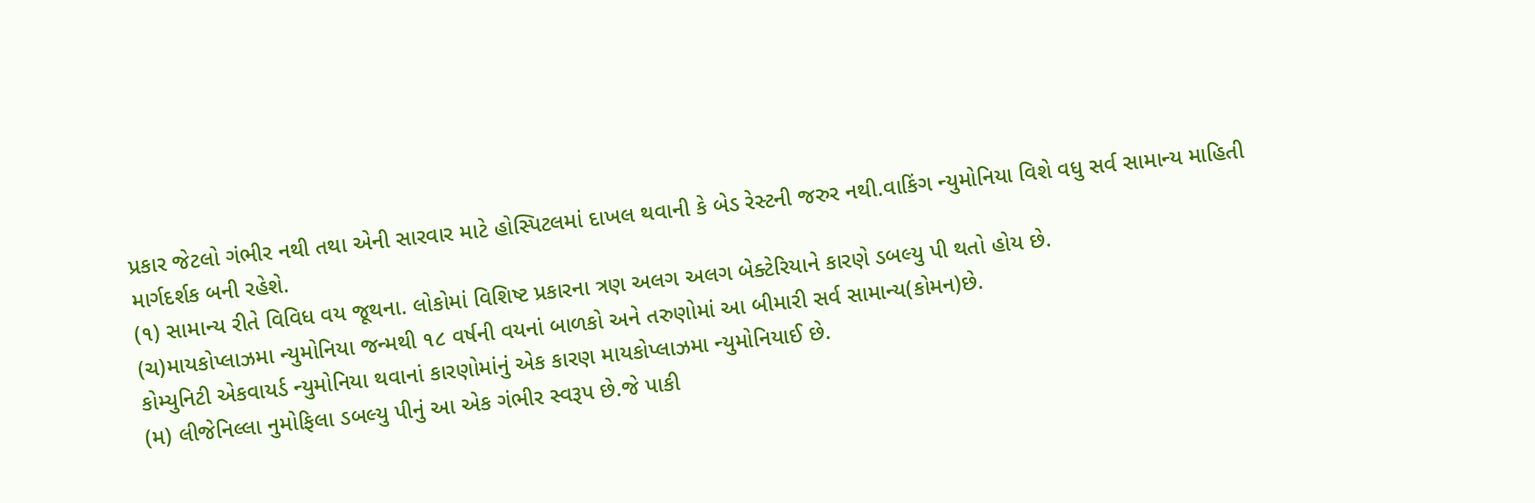પ્રકાર જેટલો ગંભીર નથી તથા એની સારવાર માટે હોસ્પિટલમાં દાખલ થવાની કે બેડ રેસ્ટની જરુર નથી.વાકિંગ ન્યુમોનિયા વિશે વધુ સર્વ સામાન્ય માહિતી માર્ગદર્શક બની રહેશે.
(૧) સામાન્ય રીતે વિવિધ વય જૂથના. લોકોમાં વિશિષ્ટ પ્રકારના ત્રણ અલગ અલગ બેક્ટેરિયાને કારણે ડબલ્યુ પી થતો હોય છે.
(ચ)માયકોપ્લાઝમા ન્યુમોનિયા જન્મથી ૧૮ વર્ષની વયનાં બાળકો અને તરુણોમાં આ બીમારી સર્વ સામાન્ય(કોમન)છે.
કોમ્યુનિટી એકવાયર્ડ ન્યુમોનિયા થવાનાં કારણોમાંનું એક કારણ માયકોપ્લાઝમા ન્યુમોનિયાઈ છે.
(મ) લીજેનિલ્લા નુમોફિલા ડબલ્યુ પીનું આ એક ગંભીર સ્વરૂપ છે.જે પાકી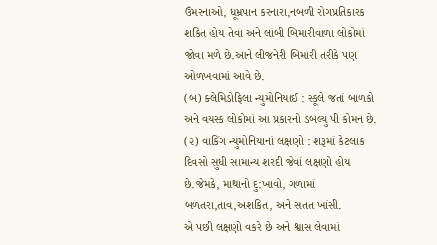ઉંમરનાઓ, ધૂમ્રપાન કરનારા,નબળી રોગપ્રતિકારક શકિત હોય તેવા અને લાંબી બિમારીવાળા લોકોમાં જોવા મળે છે.આને લીજનેરી બિમારી તરીકે પણ ઓળખવામાં આવે છે.
(બ) ક્લેમિડોફિલા ન્યુમોનિયાઈ : સ્કૂલે જતાં બાળકો અને વયસ્ક લોકોમાં આ પ્રકારનો ડબલ્યુ પી કોમન છે.
(૨) વાકિંગ ન્યુમોનિયાનાં લક્ષણો : શરૂમાં કેટલાક દિવસો સુધી સામાન્ય શરદી જેવાં લક્ષણો હોય છે.જેમકે, માથાનો દુ:ખાવો, ગળામાં બળતરા,તાવ,અશકિત, અને સતત ખાંસી.
એ પછી લક્ષણો વકરે છે અને શ્વાસ લેવામાં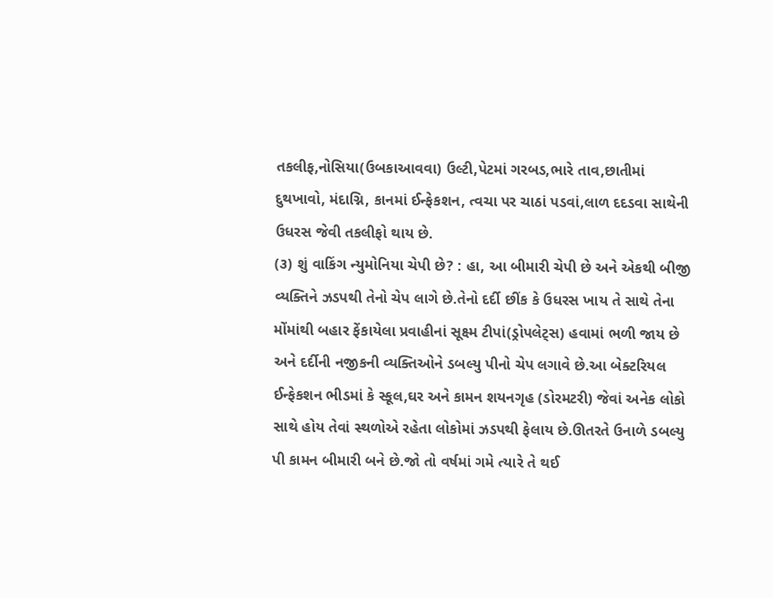તકલીફ,નોસિયા(ઉબકાઆવવા) ઉલ્ટી,પેટમાં ગરબડ,ભારે તાવ,છાતીમાં દુથખાવો, મંદાગ્નિ, કાનમાં ઈન્ફેકશન, ત્વચા પર ચાઠાં પડવાં,લાળ દદડવા સાથેની ઉધરસ જેવી તકલીફો થાય છે.
(૩) શું વાકિંગ ન્યુમોનિયા ચેપી છે? : હા, આ બીમારી ચેપી છે અને એકથી બીજી વ્યક્તિને ઝડપથી તેનો ચેપ લાગે છે.તેનો દર્દી છીંક કે ઉધરસ ખાય તે સાથે તેના મોંમાંથી બહાર ફેંકાયેલા પ્રવાહીનાં સૂક્ષ્મ ટીપાં(ડ્રોપલેટ્સ) હવામાં ભળી જાય છે અને દર્દીની નજીકની વ્યક્તિઓને ડબલ્યુ પીનો ચેપ લગાવે છે.આ બેક્ટરિયલ ઈન્ફેકશન ભીડમાં કે સ્કૂલ,ઘર અને કામન શયનગૃહ (ડોરમટરી) જેવાં અનેક લોકો સાથે હોય તેવાં સ્થળોએ રહેતા લોકોમાં ઝડપથી ફેલાય છે.ઊતરતે ઉનાળે ડબલ્યુ પી કામન બીમારી બને છે.જો તો વર્ષમાં ગમે ત્યારે તે થઈ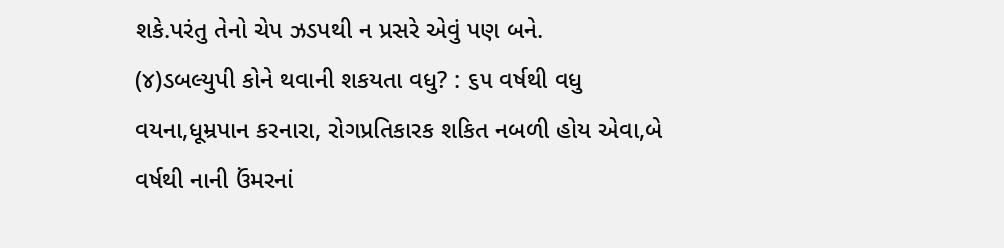શકે.પરંતુ તેનો ચેપ ઝડપથી ન પ્રસરે એવું પણ બને.
(૪)ડબલ્યુપી કોને થવાની શકયતા વધુ? : ૬૫ વર્ષથી વધુ વયના,ધૂમ્રપાન કરનારા, રોગપ્રતિકારક શકિત નબળી હોય એવા,બે વર્ષથી નાની ઉંમરનાં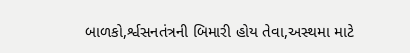બાળકો,ર્શ્વસનતંત્રની બિમારી હોય તેવા,અસ્થમા માટે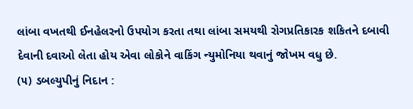લાંબા વખતથી ઈનહેલરનો ઉપયોગ કરતા તથા લાંબા સમયથી રોગપ્રતિકારક શકિતને દબાવી દેવાની દવાઓ લેતા હોય એવા લોકોને વાકિંગ ન્યુમોનિયા થવાનું જોખમ વધુ છે.
(૫) ડબલ્યુપીનું નિદાન :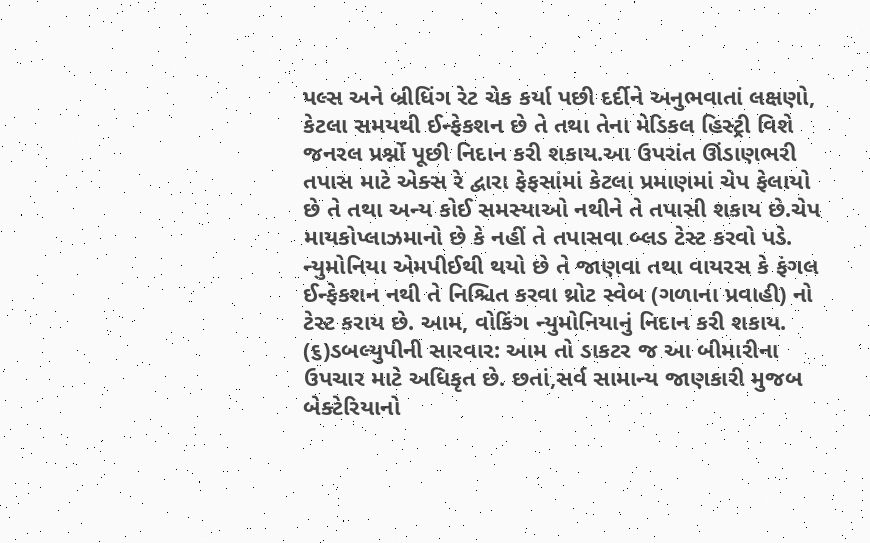પલ્સ અને બ્રીધિંગ રેટ ચેક કર્યા પછી દર્દીને અનુભવાતાં લક્ષણો, કેટલા સમયથી ઈન્ફેકશન છે તે તથા તેના મેડિકલ હિસ્ટ્રી વિશે જનરલ પ્રર્શ્નો પૂછી નિદાન કરી શકાય.આ ઉપરાંત ઊંડાણભરી તપાસ માટે એક્સ રે દ્વારા ફેફસાંમાં કેટલા પ્રમાણમાં ચેપ ફેલાયો છે તે તથા અન્ય કોઈ સમસ્યાઓ નથીને તે તપાસી શકાય છે.ચેપ માયકોપ્લાઝમાનો છે કે નહીં તે તપાસવા બ્લડ ટેસ્ટ કરવો પડે. ન્યુમોનિયા એમપીઈથી થયો છે તે જાણવા તથા વાયરસ કે ફંગલ ઈન્ફેકશન નથી તે નિશ્ચિત કરવા થ્રોટ સ્વેબ (ગળાના પ્રવાહી) નો ટેસ્ટ કરાય છે. આમ, વોકિંગ ન્યુમોનિયાનું નિદાન કરી શકાય.
(૬)ડબલ્યુપીની સારવાર: આમ તો ડાકટર જ આ બીમારીના ઉપચાર માટે અધિકૃત છે. છતાં,સર્વ સામાન્ય જાણકારી મુજબ બેક્ટેરિયાનો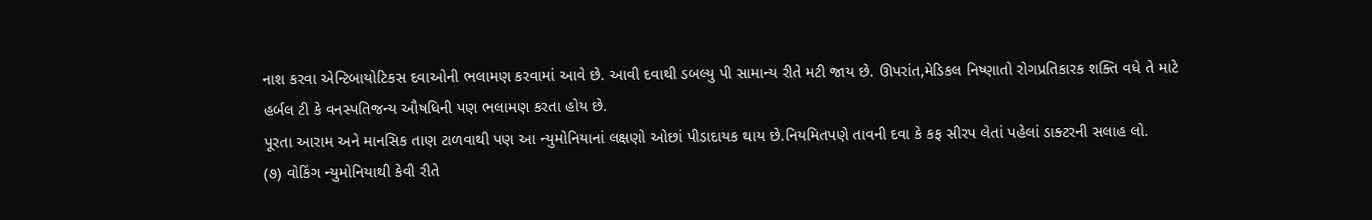નાશ કરવા એન્ટિબાયોટિકસ દવાઓની ભલામણ કરવામાં આવે છે. આવી દવાથી ડબલ્યુ પી સામાન્ય રીતે મટી જાય છે. ઊપરાંત,મેડિકલ નિષ્ણાતો રોગપ્રતિકારક શક્તિ વધે તે માટે હર્બલ ટી કે વનસ્પતિજન્ય ઔષધિની પણ ભલામણ કરતા હોય છે.
પૂરતા આરામ અને માનસિક તાણ ટાળવાથી પણ આ ન્યુમોનિયાનાં લક્ષણો ઓછાં પીડાદાયક થાય છે.નિયમિતપણે તાવની દવા કે કફ સીરપ લેતાં પહેલાં ડાક્ટરની સલાહ લો.
(૭) વોકિંગ ન્યુમોનિયાથી કેવી રીતે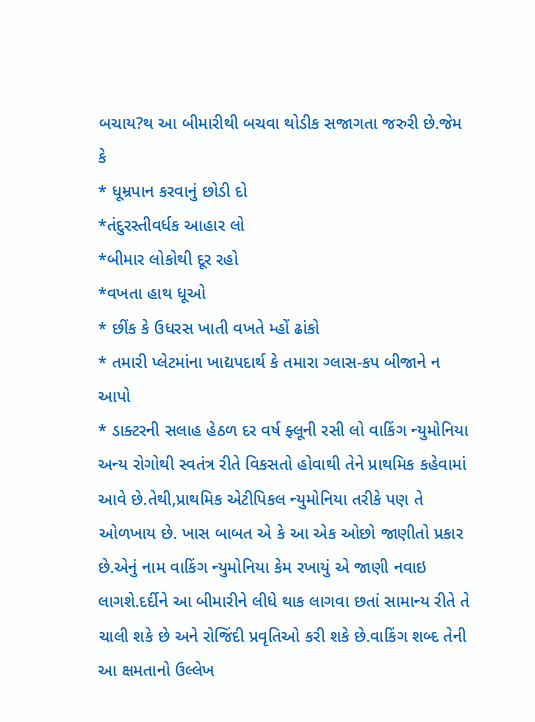બચાય?થ આ બીમારીથી બચવા થોડીક સજાગતા જરુરી છે.જેમ કે
* ધૂમ્રપાન કરવાનું છોડી દો
*તંદુરસ્તીવર્ધક આહાર લો
*બીમાર લોકોથી દૂર રહો
*વખતા હાથ ધૂઓ
* છીંક કે ઉધરસ ખાતી વખતે મ્હોં ઢાંકો
* તમારી પ્લેટમાંના ખાદ્યપદાર્થ કે તમારા ગ્લાસ-કપ બીજાને ન આપો
* ડાક્ટરની સલાહ હેઠળ દર વર્ષ ફ્લૂની રસી લો વાકિંગ ન્યુમોનિયા અન્ય રોગોથી સ્વતંત્ર રીતે વિકસતો હોવાથી તેને પ્રાથમિક કહેવામાં આવે છે.તેથી,પ્રાથમિક એટીપિકલ ન્યુમોનિયા તરીકે પણ તે ઓળખાય છે. ખાસ બાબત એ કે આ એક ઓછો જાણીતો પ્રકાર છે.એનું નામ વાકિંગ ન્યુમોનિયા કેમ રખાયું એ જાણી નવાઇ લાગશે.દર્દીને આ બીમારીને લીધે થાક લાગવા છતાં સામાન્ય રીતે તે ચાલી શકે છે અને રોજિંદી પ્રવૃતિઓ કરી શકે છે.વાકિંગ શબ્દ તેની આ ક્ષમતાનો ઉલ્લેખ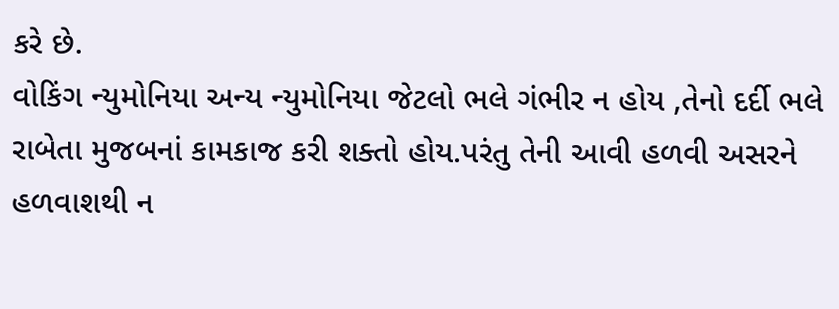કરે છે.
વોકિંગ ન્યુમોનિયા અન્ય ન્યુમોનિયા જેટલો ભલે ગંભીર ન હોય ,તેનો દર્દી ભલે રાબેતા મુજબનાં કામકાજ કરી શક્તો હોય.પરંતુ તેની આવી હળવી અસરને હળવાશથી ન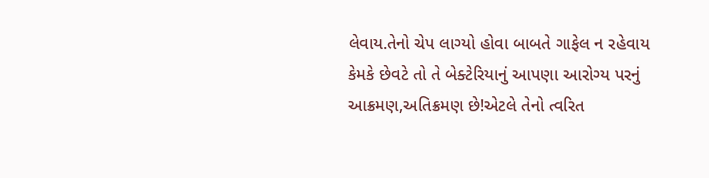લેવાય.તેનો ચેપ લાગ્યો હોવા બાબતે ગાફેલ ન રહેવાય કેમકે છેવટે તો તે બેક્ટેરિયાનું આપણા આરોગ્ય પરનું આક્રમણ,અતિક્રમણ છે!એટલે તેનો ત્વરિત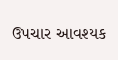ઉપચાર આવશ્યક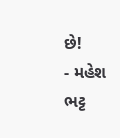છે!
- મહેશ ભટ્ટ